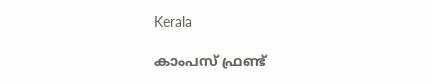Kerala

കാംപസ് ഫ്രണ്ട്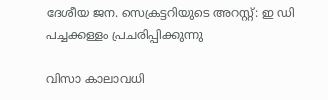ദേശീയ ജന. സെക്രട്ടറിയുടെ അറസ്റ്റ്: ഇ ഡി പച്ചക്കള്ളം പ്രചരിപ്പിക്കുന്നു

വിസാ കാലാവധി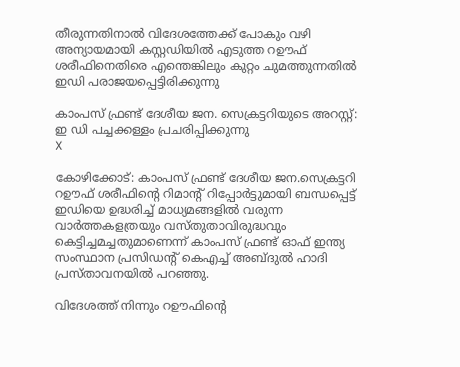തീരുന്നതിനാൽ വിദേശത്തേക്ക് പോകും വഴി അന്യായമായി കസ്റ്റഡിയിൽ എടുത്ത റഊഫ് ശരീഫിനെതിരെ എന്തെങ്കിലും കുറ്റം ചുമത്തുന്നതിൽ ഇഡി പരാജയപ്പെട്ടിരിക്കുന്നു

കാംപസ് ഫ്രണ്ട് ദേശീയ ജന. സെക്രട്ടറിയുടെ അറസ്റ്റ്: ഇ ഡി പച്ചക്കള്ളം പ്രചരിപ്പിക്കുന്നു
X

കോഴിക്കോട്: കാംപസ് ഫ്രണ്ട് ദേശീയ ജന.സെക്രട്ടറി റഊഫ് ശരീഫിൻ്റെ റിമാൻ്റ് റിപ്പോർട്ടുമായി ബന്ധപ്പെട്ട് ഇഡിയെ ഉദ്ധരിച്ച് മാധ്യമങ്ങളിൽ വരുന്ന വാർത്തകളത്രയും വസ്തുതാവിരുദ്ധവും കെട്ടിച്ചമച്ചതുമാണെന്ന് കാംപസ് ഫ്രണ്ട് ഓഫ് ഇന്ത്യ സംസ്ഥാന പ്രസിഡന്റ് കെഎച്ച് അബ്ദുൽ ഹാദി പ്രസ്താവനയിൽ പറഞ്ഞു.

വിദേശത്ത് നിന്നും റഊഫിൻ്റെ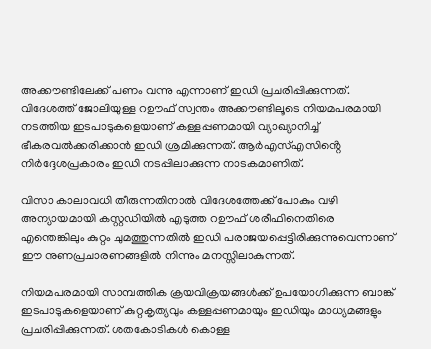അക്കൗണ്ടിലേക്ക് പണം വന്നു എന്നാണ് ഇഡി പ്രചരിപ്പിക്കുന്നത്. വിദേശത്ത് ജോലിയുള്ള റഊഫ് സ്വന്തം അക്കൗണ്ടിലൂടെ നിയമപരമായി നടത്തിയ ഇടപാടുകളെയാണ് കള്ളപ്പണമായി വ്യാഖ്യാനിച്ച് ഭീകരവൽക്കരിക്കാൻ ഇഡി ശ്രമിക്കുന്നത്. ആർഎസ്എസിൻ്റെ നിർദ്ദേശപ്രകാരം ഇഡി നടപ്പിലാക്കുന്ന നാടകമാണിത്.

വിസാ കാലാവധി തീരുന്നതിനാൽ വിദേശത്തേക്ക് പോകും വഴി അന്യായമായി കസ്റ്റഡിയിൽ എടുത്ത റഊഫ് ശരീഫിനെതിരെ എന്തെങ്കിലും കുറ്റം ചുമത്തുന്നതിൽ ഇഡി പരാജയപ്പെട്ടിരിക്കുന്നുവെന്നാണ് ഈ നുണപ്രചാരണങ്ങളിൽ നിന്നും മനസ്സിലാകുന്നത്.

നിയമപരമായി സാമ്പത്തിക ക്രയവിക്രയങ്ങൾക്ക് ഉപയോഗിക്കുന്ന ബാങ്ക് ഇടപാടുകളെയാണ് കുറ്റകൃത്യവും കള്ളപ്പണമായും ഇഡിയും മാധ്യമങ്ങളും പ്രചരിപ്പിക്കുന്നത്. ശതകോടികൾ കൊള്ള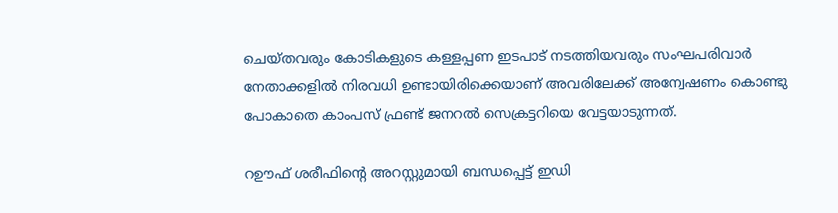ചെയ്തവരും കോടികളുടെ കള്ളപ്പണ ഇടപാട് നടത്തിയവരും സംഘപരിവാർ നേതാക്കളിൽ നിരവധി ഉണ്ടായിരിക്കെയാണ് അവരിലേക്ക് അന്വേഷണം കൊണ്ടു പോകാതെ കാംപസ് ഫ്രണ്ട് ജനറൽ സെക്രട്ടറിയെ വേട്ടയാടുന്നത്.

റഊഫ് ശരീഫിന്റെ അറസ്റ്റുമായി ബന്ധപ്പെട്ട് ഇഡി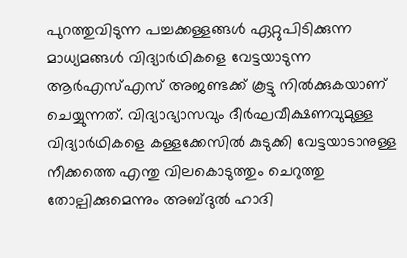പുറത്തുവിടുന്ന പച്ചക്കള്ളങ്ങൾ ഏറ്റുപിടിക്കുന്ന മാധ്യമങ്ങൾ വിദ്യാർഥികളെ വേട്ടയാടുന്ന ആർഎസ്എസ് അജണ്ടക്ക് കൂട്ടു നിൽക്കുകയാണ് ചെയ്യുന്നത്. വിദ്യാഭ്യാസവും ദീർഘവീക്ഷണവുമുള്ള വിദ്യാർഥികളെ കള്ളക്കേസിൽ കുടുക്കി വേട്ടയാടാനുള്ള നീക്കത്തെ എന്തു വിലകൊടുത്തും ചെറുത്തു തോല്പിക്കുമെന്നും അബ്ദുൽ ഹാദി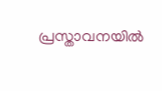പ്രസ്താവനയിൽ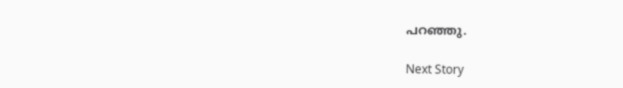പറഞ്ഞു.

Next Story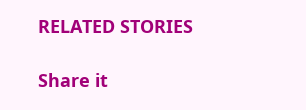RELATED STORIES

Share it